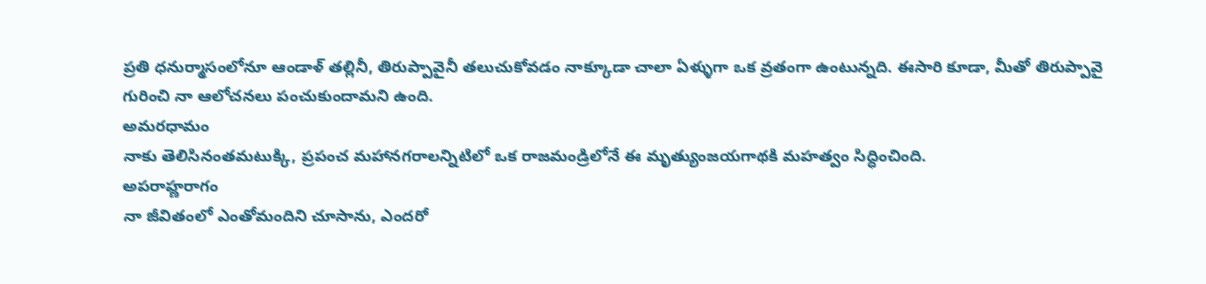ప్రతి ధనుర్మాసంలోనూ ఆండాళ్ తల్లినీ, తిరుప్పావైనీ తలుచుకోవడం నాక్కూడా చాలా ఏళ్ళుగా ఒక వ్రతంగా ఉంటున్నది. ఈసారి కూడా, మీతో తిరుప్పావై గురించి నా ఆలోచనలు పంచుకుందామని ఉంది.
అమరధామం
నాకు తెలిసినంతమటుక్కి, ప్రపంచ మహానగరాలన్నిటిలో ఒక రాజమండ్రిలోనే ఈ మృత్యుంజయగాథకి మహత్వం సిద్ధించింది.
అపరాహ్ణరాగం
నా జీవితంలో ఎంతోమందిని చూసాను, ఎందరో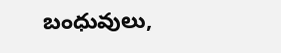బంధువులు,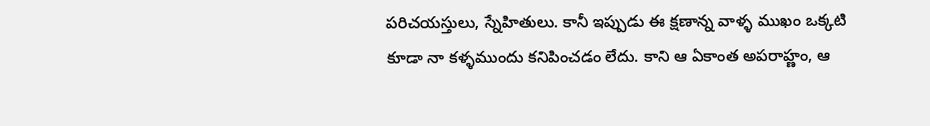పరిచయస్తులు, స్నేహితులు. కానీ ఇప్పుడు ఈ క్షణాన్న వాళ్ళ ముఖం ఒక్కటి కూడా నా కళ్ళముందు కనిపించడం లేదు. కాని ఆ ఏకాంత అపరాహ్ణం, ఆ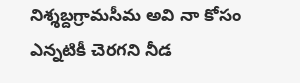నిశ్శబ్దగ్రామసీమ అవి నా కోసం ఎన్నటికీ చెరగని నీడ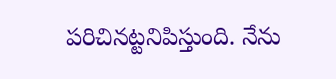పరిచినట్టనిపిస్తుంది. నేను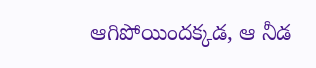ఆగిపోయిందక్కడ, ఆ నీడ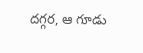దగ్గర, ఆ గూడు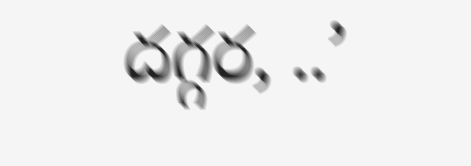దగ్గర, ..’